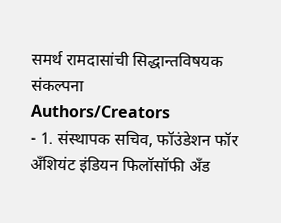समर्थ रामदासांची सिद्धान्तविषयक संकल्पना
Authors/Creators
- 1. संस्थापक सचिव, फॉउंडेशन फॉर अँशियंट इंडियन फिलॉसॉफी अँड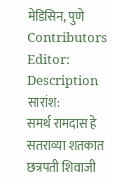मेडिसिन, पुणे
Contributors
Editor:
Description
सारांश:
समर्थ रामदास हे सतराव्या शतकात छत्रपती शिवाजी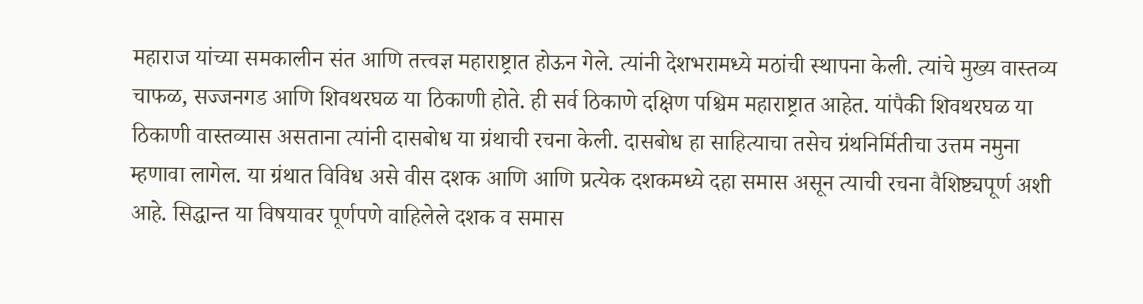महाराज यांच्या समकालीन संत आणि तत्त्वज्ञ महाराष्ट्रात होऊन गेले. त्यांनी देशभरामध्ये मठांची स्थापना केली. त्यांचे मुख्य वास्तव्य चाफळ, सज्जनगड आणि शिवथरघळ या ठिकाणी होते. ही सर्व ठिकाणे दक्षिण पश्चिम महाराष्ट्रात आहेत. यांपैकी शिवथरघळ या ठिकाणी वास्तव्यास असताना त्यांनी दासबोध या ग्रंथाची रचना केली. दासबोध हा साहित्याचा तसेच ग्रंथनिर्मितीचा उत्तम नमुना म्हणावा लागेल. या ग्रंथात विविध असे वीस दशक आणि आणि प्रत्येक दशकमध्ये दहा समास असून त्याची रचना वैशिष्ट्यपूर्ण अशी आहे. सिद्धान्त या विषयावर पूर्णपणे वाहिलेले दशक व समास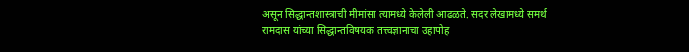असून सिद्धान्तशास्त्राची मीमांसा त्यामध्ये केलेली आढळते. सदर लेखामध्ये समर्थ रामदास यांच्या सिद्धान्तविषयक तत्त्वज्ञानाचा उहापोह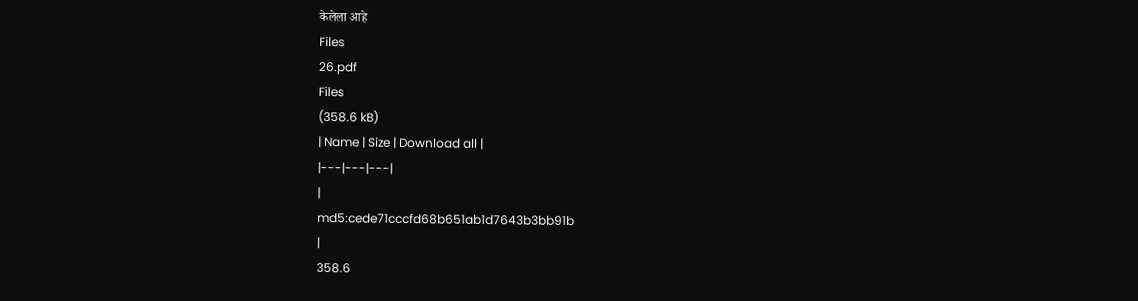केलेला आहे
Files
26.pdf
Files
(358.6 kB)
| Name | Size | Download all |
|---|---|---|
|
md5:cede71cccfd68b651ab1d7643b3bb91b
|
358.6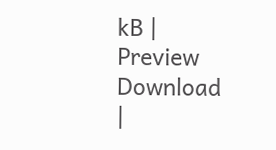kB | Preview Download |